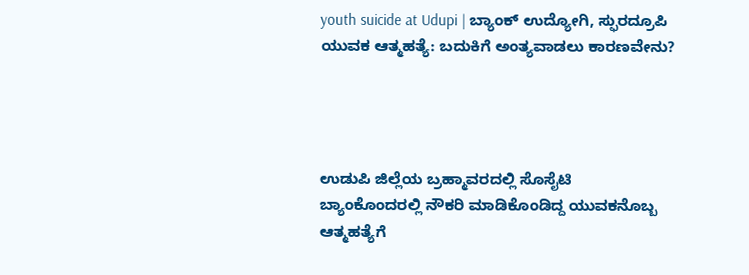youth suicide at Udupi | ಬ್ಯಾಂಕ್ ಉದ್ಯೋಗಿ, ಸ್ಫುರದ್ರೂಪಿ ಯುವಕ ಆತ್ಮಹತ್ಯೆ: ಬದುಕಿಗೆ ಅಂತ್ಯವಾಡಲು ಕಾರಣವೇನು?




ಉಡುಪಿ ಜಿಲ್ಲೆಯ ಬ್ರಹ್ಮಾವರದಲ್ಲಿ ಸೊಸೈಟಿ ಬ್ಯಾಂಕೊಂದರಲ್ಲಿ ನೌಕರಿ ಮಾಡಿಕೊಂಡಿದ್ದ ಯುವಕನೊಬ್ಬ ಆತ್ಮಹತ್ಯೆಗೆ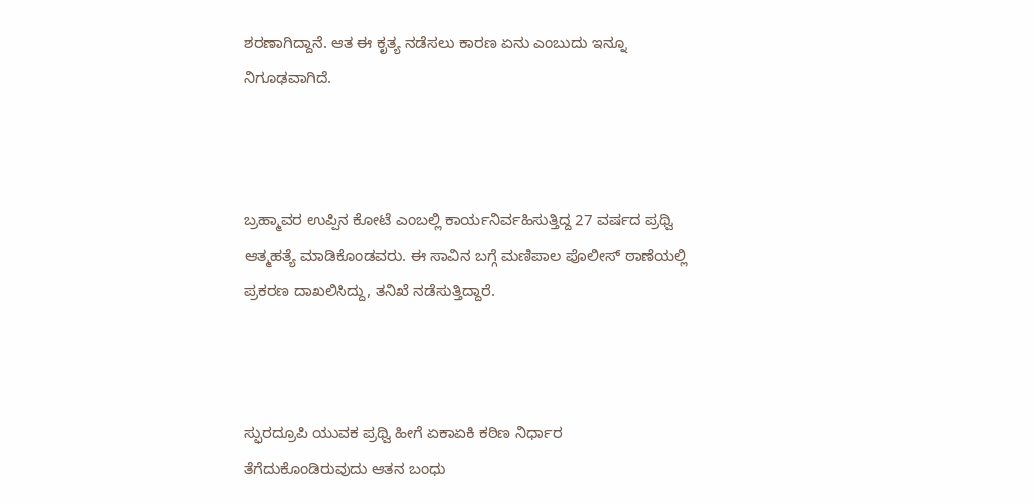ಶರಣಾಗಿದ್ದಾನೆ. ಆತ ಈ ಕೃತ್ಯ ನಡೆಸಲು ಕಾರಣ ಏನು ಎಂಬುದು ಇನ್ನೂ ನಿಗೂಢವಾಗಿದೆ.



ಬ್ರಹ್ಮಾವರ ಉಪ್ಪಿನ ಕೋಟೆ ಎಂಬಲ್ಲಿ ಕಾರ್ಯನಿರ್ವಹಿಸುತ್ತಿದ್ದ 27 ವರ್ಷದ ಪ್ರಥ್ವಿ ಆತ್ಮಹತ್ಯೆ ಮಾಡಿಕೊಂಡವರು. ಈ ಸಾವಿನ ಬಗ್ಗೆ ಮಣಿಪಾಲ ಪೊಲೀಸ್ ಠಾಣೆಯಲ್ಲಿ ಪ್ರಕರಣ ದಾಖಲಿಸಿದ್ದು, ತನಿಖೆ ನಡೆಸುತ್ತಿದ್ದಾರೆ.



ಸ್ಫುರದ್ರೂಪಿ ಯುವಕ ಪ್ರಥ್ವಿ ಹೀಗೆ ಏಕಾಏಕಿ ಕಠಿಣ ನಿರ್ಧಾರ ತೆಗೆದುಕೊಂಡಿರುವುದು ಆತನ ಬಂಧು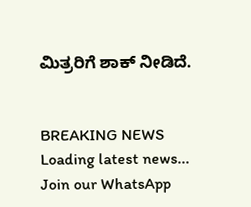ಮಿತ್ರರಿಗೆ ಶಾಕ್ ನೀಡಿದೆ.


BREAKING NEWS
Loading latest news...
Join our WhatsApp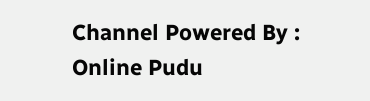Channel Powered By : Online Pudu